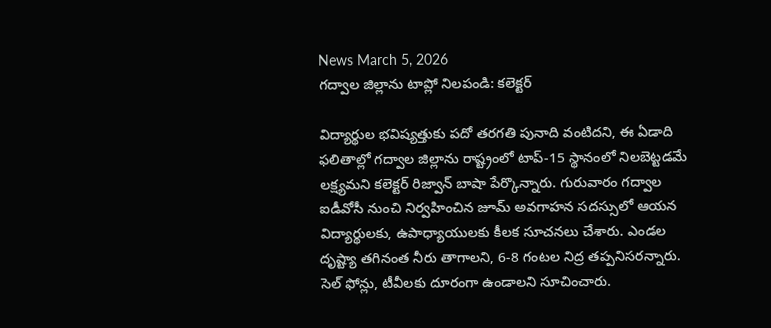News March 5, 2026
గద్వాల జిల్లాను టాప్లో నిలపండి: కలెక్టర్

విద్యార్థుల భవిష్యత్తుకు పదో తరగతి పునాది వంటిదని, ఈ ఏడాది ఫలితాల్లో గద్వాల జిల్లాను రాష్ట్రంలో టాప్-15 స్థానంలో నిలబెట్టడమే లక్ష్యమని కలెక్టర్ రిజ్వాన్ బాషా పేర్కొన్నారు. గురువారం గద్వాల ఐడీవోసీ నుంచి నిర్వహించిన జూమ్ అవగాహన సదస్సులో ఆయన విద్యార్థులకు, ఉపాధ్యాయులకు కీలక సూచనలు చేశారు. ఎండల దృష్ట్యా తగినంత నీరు తాగాలని, 6-8 గంటల నిద్ర తప్పనిసరన్నారు. సెల్ ఫోన్లు, టీవీలకు దూరంగా ఉండాలని సూచించారు.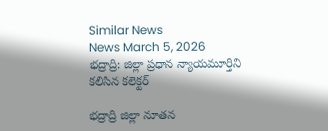Similar News
News March 5, 2026
భద్రాద్రి: జిల్లా ప్రధాన న్యాయమూర్తిని కలిసిన కలెక్టర్

భద్రాద్రి జిల్లా నూతన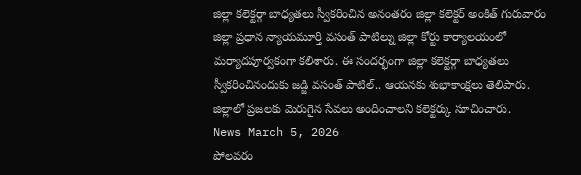జిల్లా కలెక్టర్గా బాధ్యతలు స్వీకరించిన అనంతరం జిల్లా కలెక్టర్ అంకిత్ గురువారం జిల్లా ప్రధాన న్యాయమూర్తి వసంత్ పాటిల్ను జిల్లా కోర్టు కార్యాలయంలో మర్యాదపూర్వకంగా కలిశారు. ఈ సందర్భంగా జిల్లా కలెక్టర్గా బాధ్యతలు స్వీకరించినందుకు జడ్జి వసంత్ పాటిల్.. ఆయనకు శుభాకాంక్షలు తెలిపారు. జిల్లాలో ప్రజలకు మెరుగైన సేవలు అందించాలని కలెక్టర్కు సూచించారు.
News March 5, 2026
పోలవరం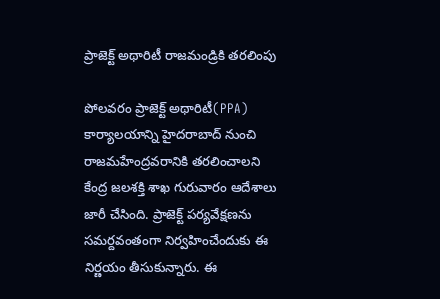ప్రాజెక్ట్ అథారిటీ రాజమండ్రికి తరలింపు

పోలవరం ప్రాజెక్ట్ అథారిటీ(PPA) కార్యాలయాన్ని హైదరాబాద్ నుంచి రాజమహేంద్రవరానికి తరలించాలని కేంద్ర జలశక్తి శాఖ గురువారం ఆదేశాలు జారీ చేసింది. ప్రాజెక్ట్ పర్యవేక్షణను సమర్దవంతంగా నిర్వహించేందుకు ఈ నిర్ణయం తీసుకున్నారు. ఈ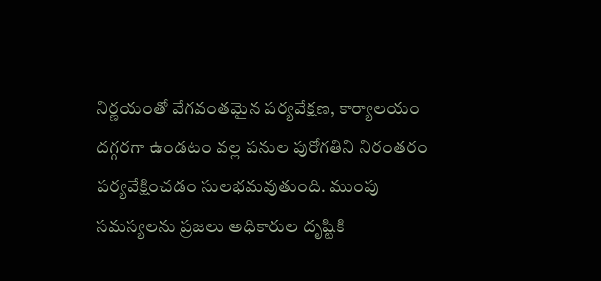నిర్ణయంతో వేగవంతమైన పర్యవేక్షణ, కార్యాలయం దగ్గరగా ఉండటం వల్ల పనుల పురోగతిని నిరంతరం పర్యవేక్షించడం సులభమవుతుంది. ముంపు సమస్యలను ప్రజలు అధికారుల దృష్టికి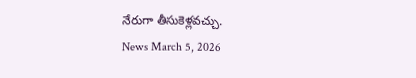నేరుగా తీసుకెళ్లవచ్చు.
News March 5, 2026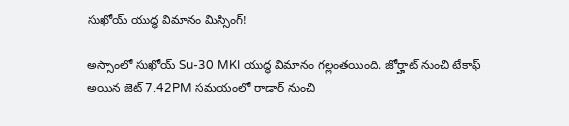సుఖోయ్ యుద్ధ విమానం మిస్సింగ్!

అస్సాంలో సుఖోయ్ Su-30 MKI యుద్ధ విమానం గల్లంతయింది. జోర్హాట్ నుంచి టేకాఫ్ అయిన జెట్ 7.42PM సమయంలో రాడార్ నుంచి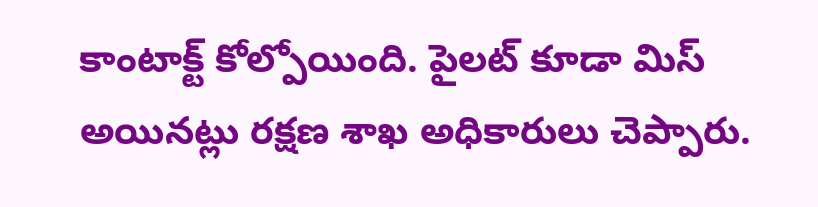కాంటాక్ట్ కోల్పోయింది. పైలట్ కూడా మిస్ అయినట్లు రక్షణ శాఖ అధికారులు చెప్పారు.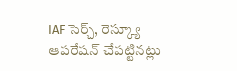IAF సెర్చ్, రెస్క్యూ ఆపరేషన్ చేపట్టినట్లు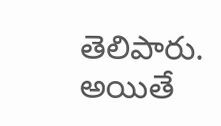తెలిపారు. అయితే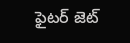ఫైటర్ జెట్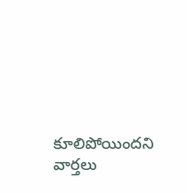కూలిపోయిందని వార్తలు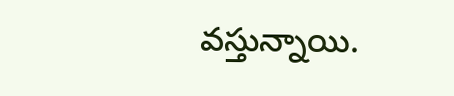వస్తున్నాయి.